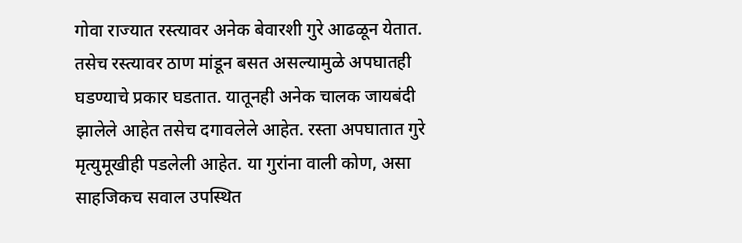गोवा राज्यात रस्त्यावर अनेक बेवारशी गुरे आढळून येतात. तसेच रस्त्यावर ठाण मांडून बसत असल्यामुळे अपघातही घडण्याचे प्रकार घडतात. यातूनही अनेक चालक जायबंदी झालेले आहेत तसेच दगावलेले आहेत. रस्ता अपघातात गुरे मृत्युमूखीही पडलेली आहेत. या गुरांना वाली कोण, असा साहजिकच सवाल उपस्थित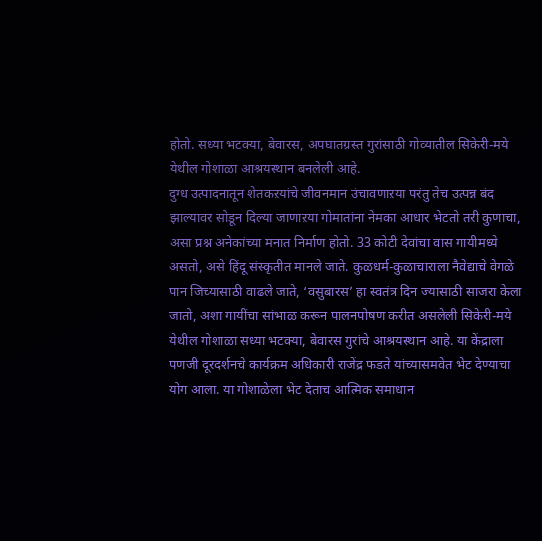होतो. सध्या भटक्या, बेवारस, अपघातग्रस्त गुरांसाठी गोव्यातील सिकेरी-मये येथील गोशाळा आश्रयस्थान बनलेली आहे.
दुग्ध उत्पादनातून शेतकऱयांचे जीवनमान उंचावणाऱया परंतु तेच उत्पन्न बंद झाल्यावर सोडून दिल्या जाणाऱया गोमातांना नेमका आधार भेटतो तरी कुणाचा, असा प्रश्न अनेकांच्या मनात निर्माण होतो. 33 कोटी देवांचा वास गायीमध्ये असतो, असे हिंदू संस्कृतीत मानले जाते. कुळधर्म-कुळाचाराला नैवेद्याचे वेगळे पान जिच्यासाठी वाढले जाते, ‘वसुबारस’ हा स्वतंत्र दिन ज्यासाठी साजरा केला जातो, अशा गायींचा सांभाळ करून पालनपोषण करीत असलेली सिकेरी-मये येथील गोशाळा सध्या भटक्या, बेवारस गुरांचे आश्रयस्थान आहे. या केंद्राला पणजी दूरदर्शनचे कार्यक्रम अधिकारी राजेंद्र फडते यांच्यासमवेत भेट देण्याचा योग आला. या गोशाळेला भेट देताच आत्मिक समाधान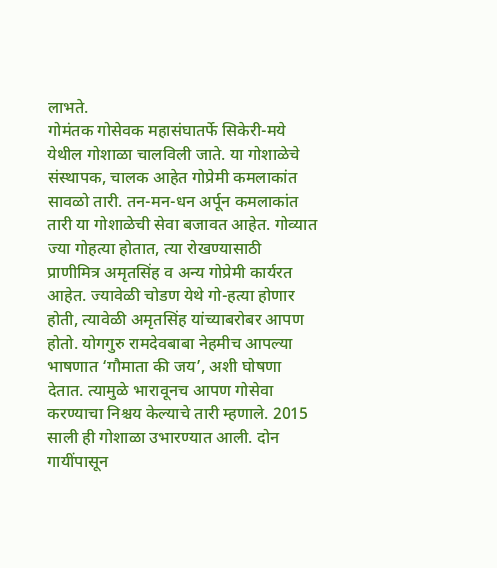लाभते.
गोमंतक गोसेवक महासंघातर्फे सिकेरी-मये येथील गोशाळा चालविली जाते. या गोशाळेचे संस्थापक, चालक आहेत गोप्रेमी कमलाकांत सावळो तारी. तन-मन-धन अर्पून कमलाकांत तारी या गोशाळेची सेवा बजावत आहेत. गोव्यात ज्या गोहत्या होतात, त्या रोखण्यासाठी प्राणीमित्र अमृतसिंह व अन्य गोप्रेमी कार्यरत आहेत. ज्यावेळी चोडण येथे गो-हत्या होणार होती, त्यावेळी अमृतसिंह यांच्याबरोबर आपण होतो. योगगुरु रामदेवबाबा नेहमीच आपल्या भाषणात ‘गौमाता की जय’, अशी घोषणा देतात. त्यामुळे भारावूनच आपण गोसेवा करण्याचा निश्चय केल्याचे तारी म्हणाले. 2015 साली ही गोशाळा उभारण्यात आली. दोन गायींपासून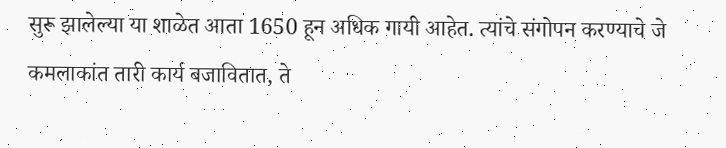सुरू झालेल्या या शाळेत आता 1650 हून अधिक गायी आहेत. त्यांचे संगोपन करण्याचे जे कमलाकांत तारी कार्य बजावितात, ते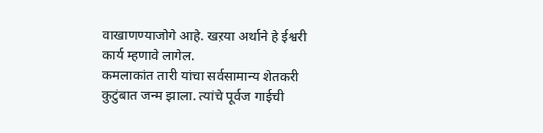वाखाणण्याजोगे आहे. खऱया अर्थाने हे ईश्वरी कार्य म्हणावे लागेल.
कमलाकांत तारी यांचा सर्वसामान्य शेतकरी कुटुंबात जन्म झाला. त्यांचे पूर्वज गाईची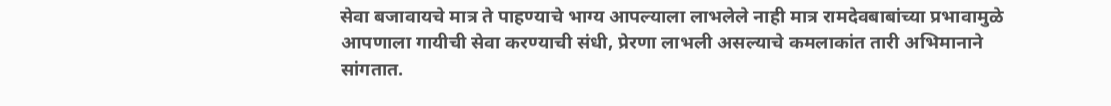सेवा बजावायचे मात्र ते पाहण्याचे भाग्य आपल्याला लाभलेले नाही मात्र रामदेवबाबांच्या प्रभावामुळे आपणाला गायीची सेवा करण्याची संधी, प्रेरणा लाभली असल्याचे कमलाकांत तारी अभिमानाने सांगतात.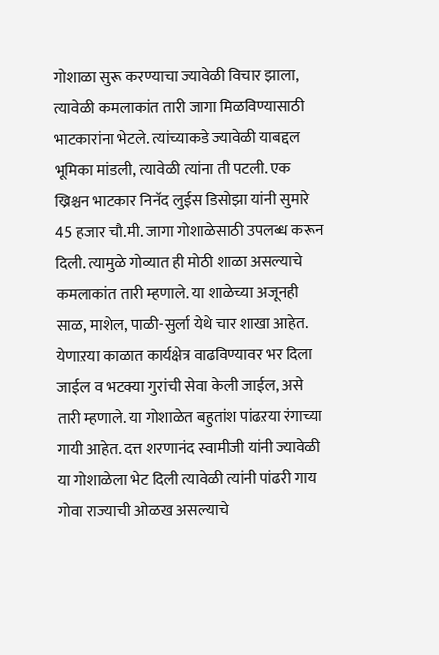गोशाळा सुरू करण्याचा ज्यावेळी विचार झाला, त्यावेळी कमलाकांत तारी जागा मिळविण्यासाठी भाटकारांना भेटले. त्यांच्याकडे ज्यावेळी याबद्दल भूमिका मांडली, त्यावेळी त्यांना ती पटली. एक ख्रिश्चन भाटकार निनॅद लुईस डिसोझा यांनी सुमारे 45 हजार चौ.मी. जागा गोशाळेसाठी उपलब्ध करून दिली. त्यामुळे गोव्यात ही मोठी शाळा असल्याचे कमलाकांत तारी म्हणाले. या शाळेच्या अजूनही साळ, माशेल, पाळी-सुर्ला येथे चार शाखा आहेत. येणाऱया काळात कार्यक्षेत्र वाढविण्यावर भर दिला जाईल व भटक्या गुरांची सेवा केली जाईल, असे तारी म्हणाले. या गोशाळेत बहुतांश पांढऱया रंगाच्या गायी आहेत. दत्त शरणानंद स्वामीजी यांनी ज्यावेळी या गोशाळेला भेट दिली त्यावेळी त्यांनी पांढरी गाय गोवा राज्याची ओळख असल्याचे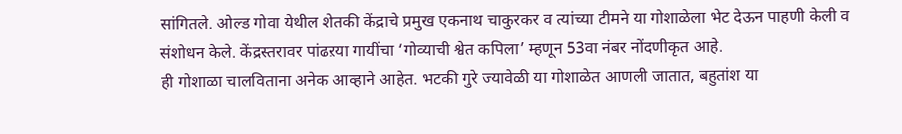सांगितले. ओल्ड गोवा येथील शेतकी केंद्राचे प्रमुख एकनाथ चाकुरकर व त्यांच्या टीमने या गोशाळेला भेट देऊन पाहणी केली व संशोधन केले. केंद्रस्तरावर पांढऱया गायींचा ‘गोव्याची श्वेत कपिला’ म्हणून 53वा नंबर नोंदणीकृत आहे.
ही गोशाळा चालविताना अनेक आव्हाने आहेत. भटकी गुरे ज्यावेळी या गोशाळेत आणली जातात, बहुतांश या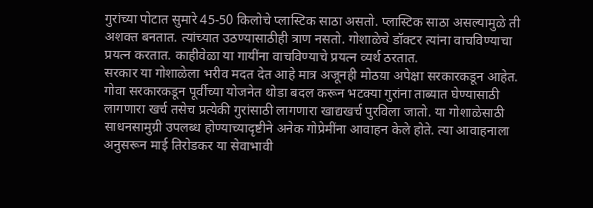गुरांच्या पोटात सुमारे 45-50 किलोचे प्लास्टिक साठा असतो. प्लास्टिक साठा असल्यामुळे ती अशक्त बनतात. त्यांच्यात उठण्यासाठीही त्राण नसतो. गोशाळेचे डॉक्टर त्यांना वाचविण्याचा प्रयत्न करतात. काहीवेळा या गायींना वाचविण्याचे प्रयत्न व्यर्थ ठरतात.
सरकार या गोशाळेला भरीव मदत देत आहे मात्र अजूनही मोठय़ा अपेक्षा सरकारकडून आहेत. गोवा सरकारकडून पूर्वीच्या योजनेत थोडा बदल करून भटक्या गुरांना ताब्यात घेण्यासाठी लागणारा खर्च तसेच प्रत्येकी गुरांसाठी लागणारा खाद्यखर्च पुरविला जातो. या गोशाळेसाठी साधनसामुग्री उपलब्ध होण्याच्यादृष्टीने अनेक गोप्रेमींना आवाहन केले होते. त्या आवाहनाला अनुसरून माई तिरोडकर या सेवाभावी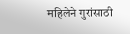महिलेने गुरांसाठी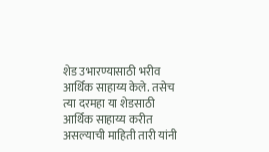शेड उभारण्यासाठी भरीव आर्थिक साहाय्य केले. तसेच त्या दरमहा या शेडसाठी आर्थिक साहाय्य करीत असल्याची माहिती तारी यांनी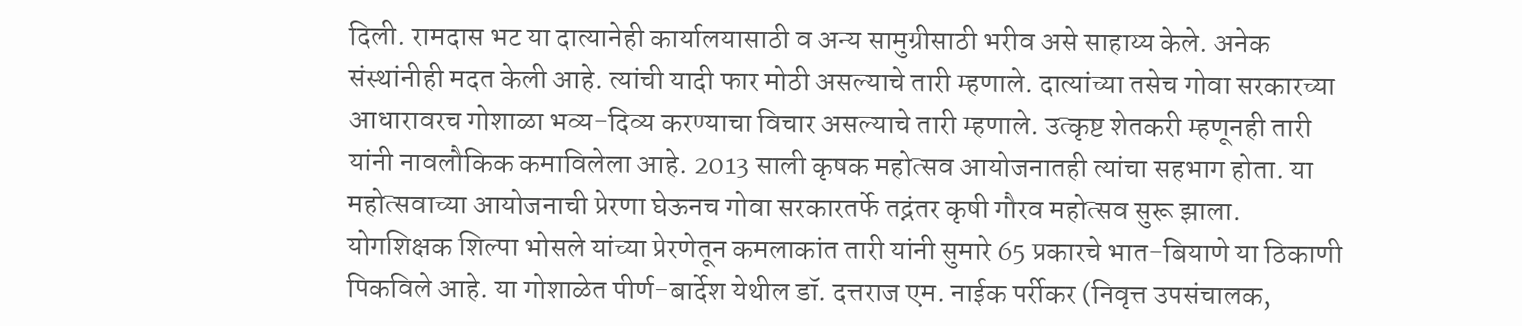दिली. रामदास भट या दात्यानेही कार्यालयासाठी व अन्य सामुग्रीसाठी भरीव असे साहाय्य केले. अनेक संस्थांनीही मदत केली आहे. त्यांची यादी फार मोठी असल्याचे तारी म्हणाले. दात्यांच्या तसेच गोवा सरकारच्या आधारावरच गोशाळा भव्य-दिव्य करण्याचा विचार असल्याचे तारी म्हणाले. उत्कृष्ट शेतकरी म्हणूनही तारी यांनी नावलौकिक कमाविलेला आहे. 2013 साली कृषक महोत्सव आयोजनातही त्यांचा सहभाग होता. या महोत्सवाच्या आयोजनाची प्रेरणा घेऊनच गोवा सरकारतर्फे तद्नंतर कृषी गौरव महोत्सव सुरू झाला. योगशिक्षक शिल्पा भोसले यांच्या प्रेरणेतून कमलाकांत तारी यांनी सुमारे 65 प्रकारचे भात-बियाणे या ठिकाणी पिकविले आहे. या गोशाळेत पीर्ण-बार्देश येथील डॉ. दत्तराज एम. नाईक पर्रीकर (निवृत्त उपसंचालक,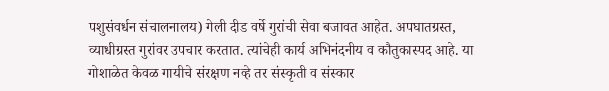पशुसंवर्धन संचालनालय) गेली दीड वर्षे गुरांची सेवा बजावत आहेत. अपघातग्रस्त, व्याधीग्रस्त गुरांवर उपचार करतात. त्यांचेही कार्य अभिनंदनीय व कौतुकास्पद आहे. या गोशाळेत केवळ गायीचे संरक्षण नव्हे तर संस्कृती व संस्कार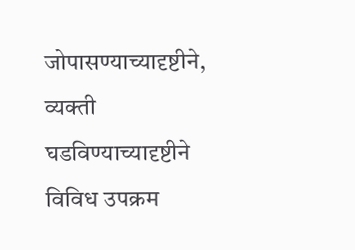जोपासण्याच्यादृष्टीने, व्यक्ती घडविण्याच्यादृष्टीने विविध उपक्रम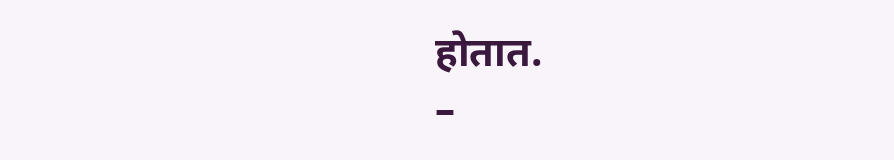होतात.
–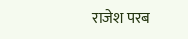राजेश परब